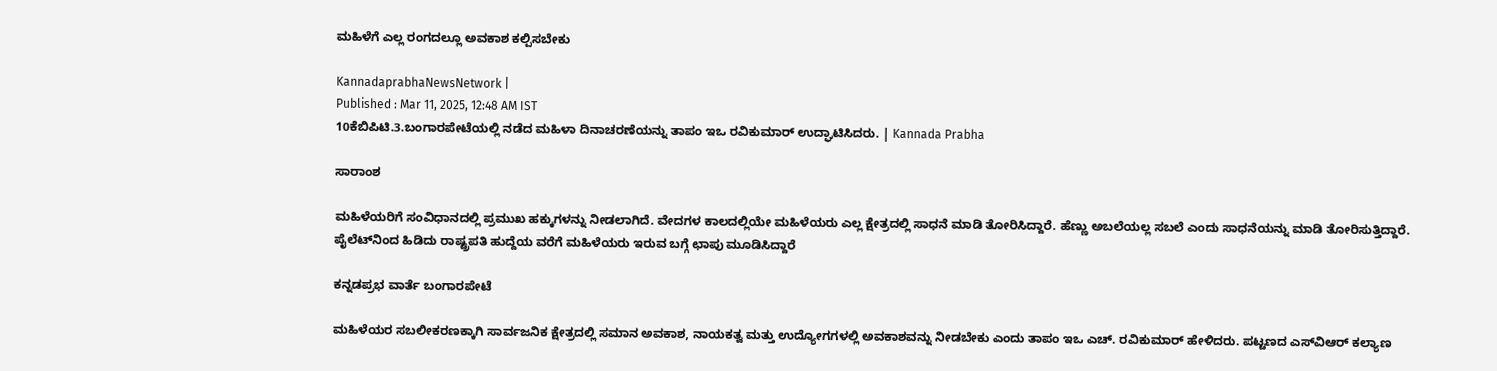ಮಹಿಳೆಗೆ ಎಲ್ಲ ರಂಗದಲ್ಲೂ ಅವಕಾಶ ಕಲ್ಪಿಸಬೇಕು

KannadaprabhaNewsNetwork |
Published : Mar 11, 2025, 12:48 AM IST
10ಕೆಬಿಪಿಟಿ.3.ಬಂಗಾರಪೇಟೆಯಲ್ಲಿ ನಡೆದ ಮಹಿಳಾ ದಿನಾಚರಣೆಯನ್ನು ತಾಪಂ ಇಒ ರವಿಕುಮಾರ್ ಉದ್ಘಾಟಿಸಿದರು. | Kannada Prabha

ಸಾರಾಂಶ

ಮಹಿಳೆಯರಿಗೆ ಸಂವಿಧಾನದಲ್ಲಿ ಪ್ರಮುಖ ಹಕ್ಕುಗಳನ್ನು ನೀಡಲಾಗಿದೆ. ವೇದಗಳ ಕಾಲದಲ್ಲಿಯೇ ಮಹಿಳೆಯರು ಎಲ್ಲ ಕ್ಷೇತ್ರದಲ್ಲಿ ಸಾಧನೆ ಮಾಡಿ ತೋರಿಸಿದ್ದಾರೆ. ಹೆಣ್ಣು ಅಬಲೆಯಲ್ಲ ಸಬಲೆ ಎಂದು ಸಾಧನೆಯನ್ನು ಮಾಡಿ ತೋರಿಸುತ್ತಿದ್ದಾರೆ. ಪೈಲೆಟ್‌ನಿಂದ ಹಿಡಿದು ರಾಷ್ಟ್ರಪತಿ ಹುದ್ದೆಯ ವರೆಗೆ ಮಹಿಳೆಯರು ಇರುವ ಬಗ್ಗೆ ಛಾಪು ಮೂಡಿಸಿದ್ದಾರೆ

ಕನ್ನಡಪ್ರಭ ವಾರ್ತೆ ಬಂಗಾರಪೇಟೆ

ಮಹಿಳೆಯರ ಸಬಲೀಕರಣಕ್ಕಾಗಿ ಸಾರ್ವಜನಿಕ ಕ್ಷೇತ್ರದಲ್ಲಿ ಸಮಾನ ಅವಕಾಶ, ನಾಯಕತ್ವ ಮತ್ತು ಉದ್ಯೋಗಗಳಲ್ಲಿ ಅವಕಾಶವನ್ನು ನೀಡಬೇಕು ಎಂದು ತಾಪಂ ಇಒ ಎಚ್. ರವಿಕುಮಾರ್ ಹೇಳಿದರು. ಪಟ್ಟಣದ ಎಸ್‌ವಿಆರ್ ಕಲ್ಯಾಣ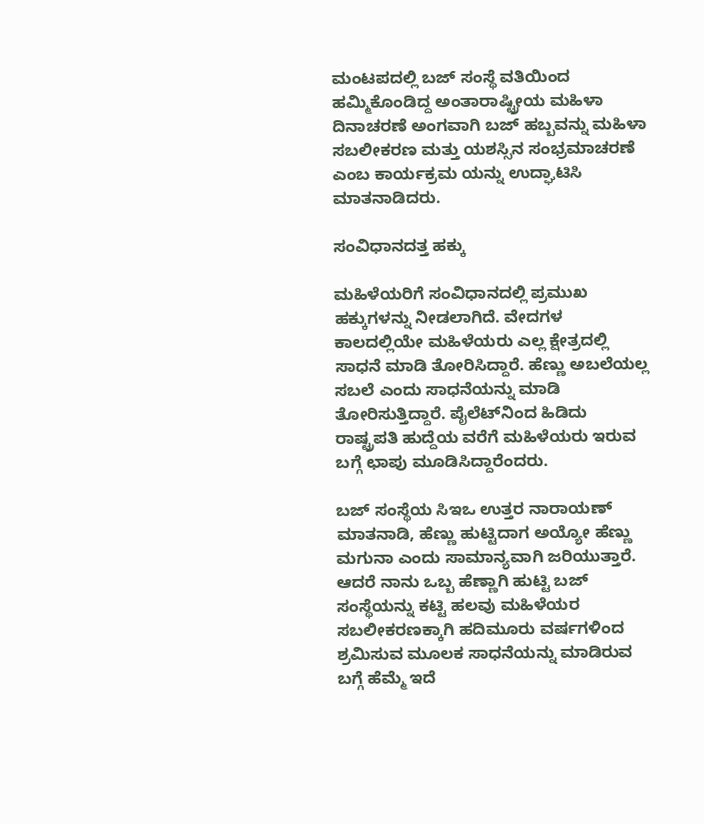ಮಂಟಪದಲ್ಲಿ ಬಜ್ ಸಂಸ್ಥೆ ವತಿಯಿಂದ ಹಮ್ಮಿಕೊಂಡಿದ್ದ ಅಂತಾರಾಷ್ಟ್ರೀಯ ಮಹಿಳಾ ದಿನಾಚರಣೆ ಅಂಗವಾಗಿ ಬಜ್ ಹಬ್ಬವನ್ನು ಮಹಿಳಾ ಸಬಲೀಕರಣ ಮತ್ತು ಯಶಸ್ಸಿನ ಸಂಭ್ರಮಾಚರಣೆ ಎಂಬ ಕಾರ್ಯಕ್ರಮ ಯನ್ನು ಉದ್ಘಾಟಿಸಿ ಮಾತನಾಡಿದರು.

ಸಂವಿಧಾನದತ್ತ ಹಕ್ಕು

ಮಹಿಳೆಯರಿಗೆ ಸಂವಿಧಾನದಲ್ಲಿ ಪ್ರಮುಖ ಹಕ್ಕುಗಳನ್ನು ನೀಡಲಾಗಿದೆ. ವೇದಗಳ ಕಾಲದಲ್ಲಿಯೇ ಮಹಿಳೆಯರು ಎಲ್ಲ ಕ್ಷೇತ್ರದಲ್ಲಿ ಸಾಧನೆ ಮಾಡಿ ತೋರಿಸಿದ್ದಾರೆ. ಹೆಣ್ಣು ಅಬಲೆಯಲ್ಲ ಸಬಲೆ ಎಂದು ಸಾಧನೆಯನ್ನು ಮಾಡಿ ತೋರಿಸುತ್ತಿದ್ದಾರೆ. ಪೈಲೆಟ್‌ನಿಂದ ಹಿಡಿದು ರಾಷ್ಟ್ರಪತಿ ಹುದ್ದೆಯ ವರೆಗೆ ಮಹಿಳೆಯರು ಇರುವ ಬಗ್ಗೆ ಛಾಪು ಮೂಡಿಸಿದ್ದಾರೆಂದರು.

ಬಜ್ ಸಂಸ್ಥೆಯ ಸಿಇಒ ಉತ್ತರ ನಾರಾಯಣ್ ಮಾತನಾಡಿ, ಹೆಣ್ಣು ಹುಟ್ಟಿದಾಗ ಅಯ್ಯೋ ಹೆಣ್ಣು ಮಗುನಾ ಎಂದು ಸಾಮಾನ್ಯವಾಗಿ ಜರಿಯುತ್ತಾರೆ. ಆದರೆ ನಾನು ಒಬ್ಬ ಹೆಣ್ಣಾಗಿ ಹುಟ್ಟಿ ಬಜ್ ಸಂಸ್ಥೆಯನ್ನು ಕಟ್ಟಿ ಹಲವು ಮಹಿಳೆಯರ ಸಬಲೀಕರಣಕ್ಕಾಗಿ ಹದಿಮೂರು ವರ್ಷಗಳಿಂದ ಶ್ರಮಿಸುವ ಮೂಲಕ ಸಾಧನೆಯನ್ನು ಮಾಡಿರುವ ಬಗ್ಗೆ ಹೆಮ್ಮೆ ಇದೆ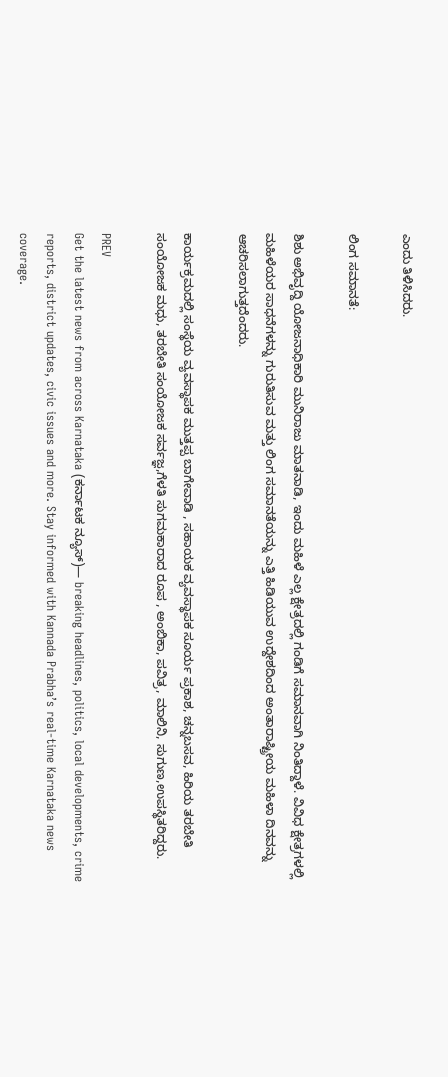ಎಂದು ತಿಳಿಸಿದರು.

ಲಿಂಗ ಸಮಾನತೆ:

ಶಿಶು ಅಭಿವೃದ್ದಿ ಯೋಜನಾಧಿಕಾರಿ ಮುನಿರಾಜು ಮಾತನಾಡಿ, ಇಂದು ಮಹಿಳೆ ಎಲ್ಲ ಕ್ಷೇತ್ರದಲ್ಲಿ ಗಂಡಿಗೆ ಸಮಾನವಾಗಿ ನಿಂತಿದ್ದಾಳೆ. ವಿವಿಧ ಕ್ಷೇತ್ರಗಳಲ್ಲಿ ಮಹಿಳೆಯರ ಸಾಧನೆಗಳನ್ನು ಗುರುತಿಸುವ ಮತ್ತು ಲಿಂಗ ಸಮಾನತೆಯನ್ನು ಎತ್ತಿ ಹಿಡಿಯುವ ಉದ್ದೇಶದಿಂದ ಅಂತಾರಾಷ್ಟ್ರೀಯ ಮಹಿಳಾ ದಿನವನ್ನು ಆಚರಿಸಲಾಗುತ್ತದೆಂದರು.

ಕಾರ್ಯಕ್ರಮದಲ್ಲಿ ಸಂಸ್ಥೆಯ ವ್ಯವಸ್ಥಾಪಕ ಮುತ್ತಪ್ಪ ಬಾಗೇವಾಡಿ , ಸಹಾಯಕ ವ್ಯವಸ್ಥಾಪಕ ಸೂರ್ಯ ಪ್ರಕಾಶ, ಚನ್ನಬಸವ, ಹಿರಿಯ ತರಬೇತಿ ಸಂಯೋಜಕ ಮಧು, ತರಬೇತಿ ಸಂಯೋಜಕ ಸರ್ವಜ್ಞ,ಗೆಳತಿ ಸುಗಮಕಾರಾದ ರೂಪ , ಅಂಬಿಕಾ, ಪವಿತ್ರ, ಮಾಲಿನಿ, ಸುಗುಣ,ಉಪಸ್ಥಿತರಿದ್ದರು.

PREV
Get the latest news from across Karnataka (ಕರ್ನಾಟಕ ನ್ಯೂಸ್)— breaking headlines, politics, local developments, crime reports, district updates, civic issues and more. Stay informed with Kannada Prabha’s real‑time Karnataka news coverage.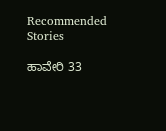Recommended Stories

ಹಾವೇರಿ 33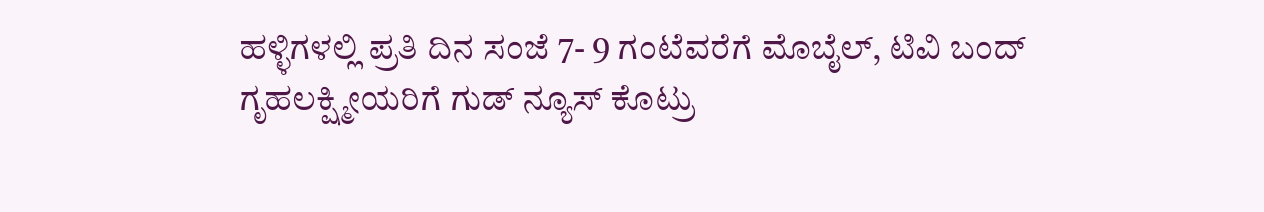ಹಳ್ಳಿಗಳಲ್ಲಿ ಪ್ರತಿ ದಿನ ಸಂಜೆ 7- 9 ಗಂಟೆವರೆಗೆ ಮೊಬೈಲ್‌, ಟಿವಿ ಬಂದ್‌
ಗೃಹಲಕ್ಷ್ಮೀಯರಿಗೆ ಗುಡ್ ನ್ಯೂಸ್ ಕೊಟ್ರು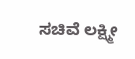ಸಚಿವೆ ಲಕ್ಷ್ಮೀ